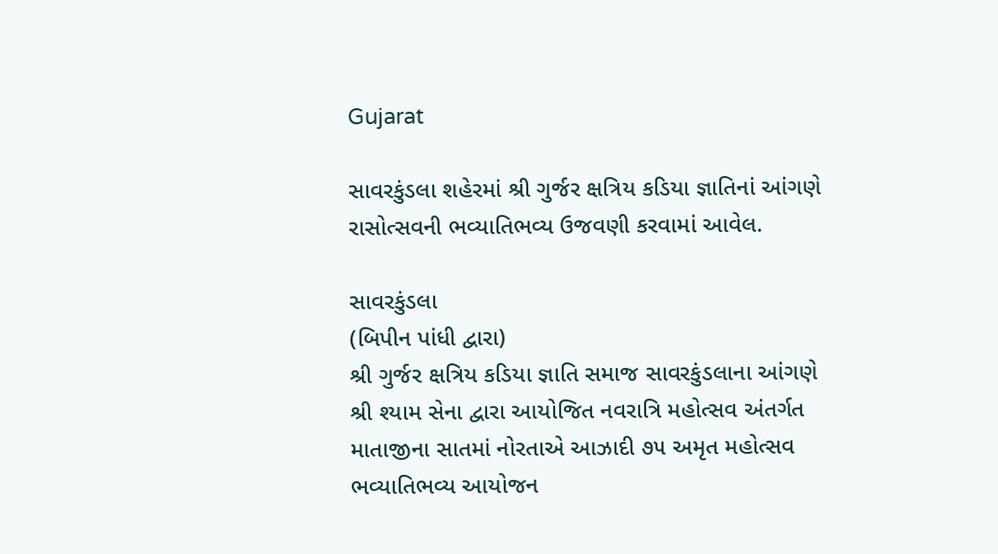Gujarat

સાવરકુંડલા શહેરમાં શ્રી ગુર્જર ક્ષત્રિય કડિયા જ્ઞાતિનાં આંગણે  રાસોત્‍સવની ભવ્યાતિભવ્ય ઉજવણી કરવામાં આવેલ.

સાવરકુંડલા
(બિપીન પાંધી દ્વારા)
શ્રી ગુર્જર ક્ષત્રિય કડિયા જ્ઞાતિ સમાજ સાવરકુંડલાના આંગણે શ્રી શ્યામ સેના દ્વારા આયોજિત નવરાત્રિ મહોત્સવ અંતર્ગત માતાજીના સાતમાં નોરતાએ આઝાદી ૭૫ અમૃત મહોત્સવ ભવ્યાતિભવ્ય આયોજન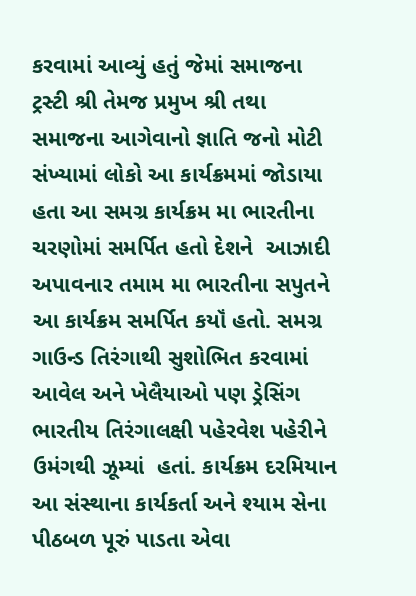કરવામાં આવ્યું હતું જેમાં સમાજના ટ્રસ્ટી શ્રી તેમજ પ્રમુખ શ્રી તથા સમાજના આગેવાનો જ્ઞાતિ જનો મોટી સંખ્યામાં લોકો આ કાર્યક્રમમાં જોડાયા હતા આ સમગ્ર કાર્યક્રમ મા ભારતીના ચરણોમાં સમર્પિત હતો દેશને  આઝાદી અપાવનાર તમામ મા ભારતીના સપુતને  આ કાર્યક્રમ સમર્પિત કયૉં હતો. સમગ્ર ગાઉન્ડ તિરંગાથી સુશોભિત કરવામાં આવેલ અને ખેલૈયાઓ પણ ડ્રેસિંગ  ભારતીય તિરંગાલક્ષી પહેરવેશ પહેરીને ઉમંગથી ઝૂમ્યાં  હતાં. કાર્યક્રમ દરમિયાન આ સંસ્થાના કાર્યકર્તા અને શ્યામ સેના પીઠબળ પૂરું પાડતા એવા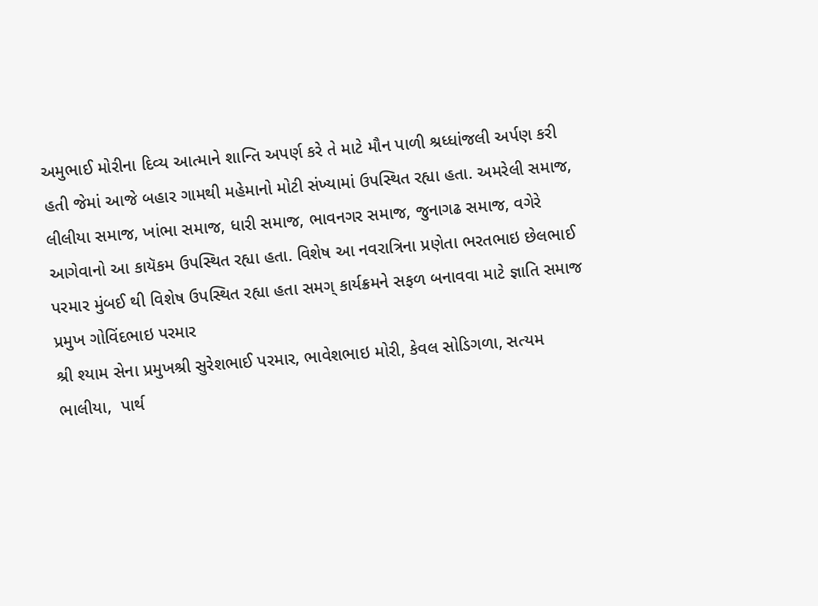અમુભાઈ મોરીના દિવ્ય આત્માને શાન્તિ અપર્ણ કરે તે માટે મૌન પાળી શ્રધ્ધાંજલી અર્પણ કરી હતી જેમાં આજે બહાર ગામથી મહેમાનો મોટી સંખ્યામાં ઉપસ્થિત રહ્યા હતા. અમરેલી સમાજ, લીલીયા સમાજ, ખાંભા સમાજ, ધારી સમાજ, ભાવનગર સમાજ, જુનાગઢ સમાજ, વગેરે આગેવાનો આ કાયૅકમ ઉપસ્થિત રહ્યા હતા. વિશેષ આ નવરાત્રિના પ્રણેતા ભરતભાઇ છેલભાઈ પરમાર મુંબઈ થી વિશેષ ઉપસ્થિત રહ્યા હતા સમગ્ કાર્યક્રમને સફળ બનાવવા માટે જ્ઞાતિ સમાજ પ્રમુખ ગોવિંદભાઇ પરમાર
શ્રી શ્યામ સેના પ્રમુખશ્રી સુરેશભાઈ પરમાર, ભાવેશભાઇ મોરી, કેવલ સોડિગળા, સત્યમ ભાલીયા,  પાર્થ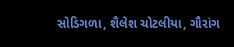સોડિગળા, શૈલેશ ચોટલીયા, ગૌરાંગ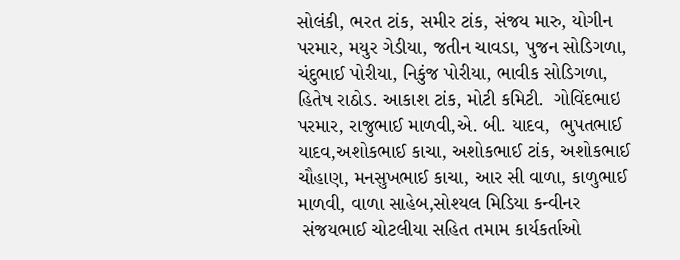સોલંકી, ભરત ટાંક, સમીર ટાંક, સંજય મારુ, યોગીન પરમાર, મયુર ગેડીયા, જતીન ચાવડા, પુજન સોડિગળા, ચંદુભાઈ પોરીયા, નિકુંજ પોરીયા, ભાવીક સોડિગળા, હિતેષ રાઠોડ. આકાશ ટાંક, મોટી કમિટી.  ગોવિંદભાઇ પરમાર, રાજુભાઈ માળવી,એ. બી. યાદવ,  ભુપતભાઈ યાદવ,અશોકભાઈ કાચા, અશોકભાઈ ટાંક, અશોકભાઈ ચૌહાણ, મનસુખભાઈ કાચા, આર સી વાળા, કાળુભાઈ માળવી, વાળા સાહેબ,સોશ્યલ મિડિયા કન્વીનર
 સંજયભાઈ ચોટલીયા સહિત તમામ કાર્યકર્તાઓ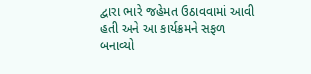દ્વારા ભારે જહેમત ઉઠાવવામાં આવી હતી અને આ કાર્યક્રમને સફળ બનાવ્યો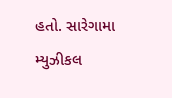હતો. સારેગામા મ્યુઝીકલ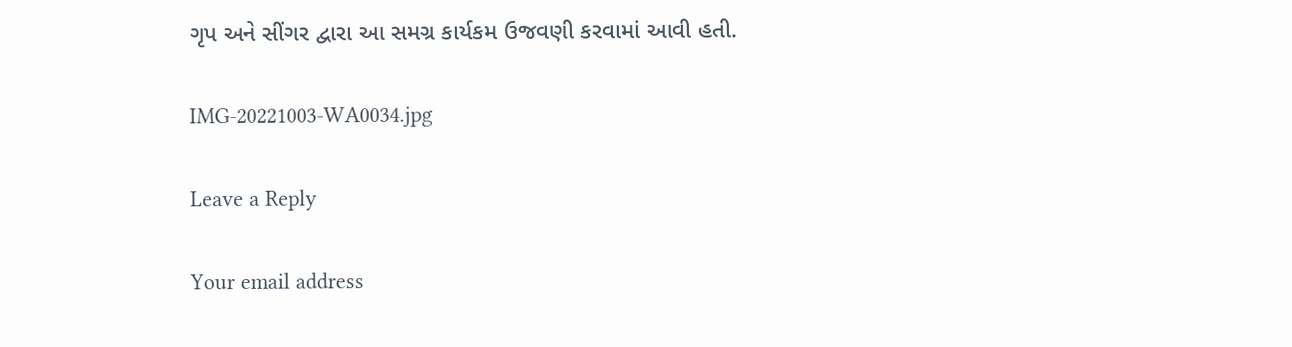ગૃપ અને સીંગર દ્વારા આ સમગ્ર કાર્યકમ ઉજવણી કરવામાં આવી હતી.

IMG-20221003-WA0034.jpg

Leave a Reply

Your email address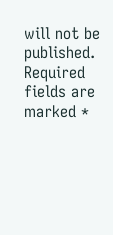will not be published. Required fields are marked *